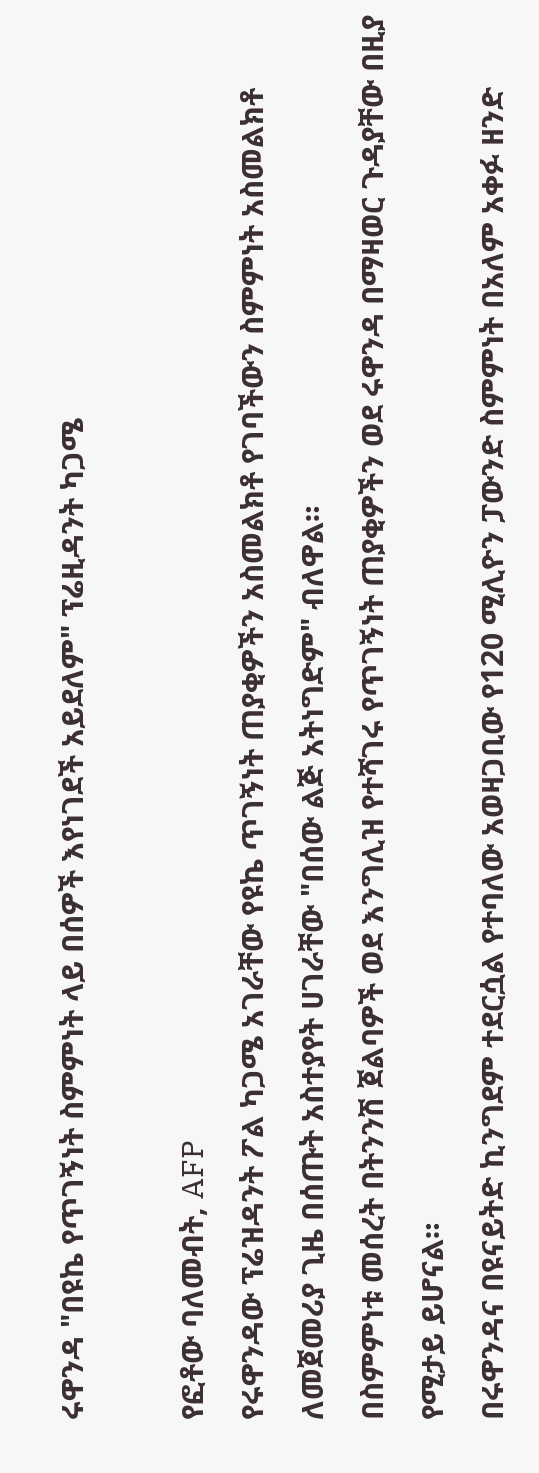ሩዋንዳ "በዩኬ የጥገኝነት ስምምነት ላይ በሰዎች እየነገደች አይደለም" ፕሬዚዳንት ካጋሜ

የፎቶው ባለመብት, AFP
የሩዋንዳው ፕሬዝዳንት ፖል ካጋሜ አገራቸው የዩኬ ጥገኝነት ጠያቂዎችን አስመልክቶ የገባችውን ስምምነት አስመልክቶ ለመጀመሪያ ጊዜ በሰጡት አስተያየት ሀገራቸው "በሰው ልጅ አትነግድም" ብለዋል።
በስምምነቱ መሰረት በትንንሽ ጀልባዎች ወደ እንግሊዝ የተሻገሩ የጥገኝነት ጠያቂዎችን ወደ ሩዋንዳ በማዛወር ጉዳያቸው በዚያ የሚታይ ይሆናል።
በሩዋንዳና በዩናይትድ ኪንግደም ተደርሷል የተባለው አወዛጋቢው የ120 ሚሊዮን ፓውንድ ስምምነት በአለም አቀፉ ዘንድ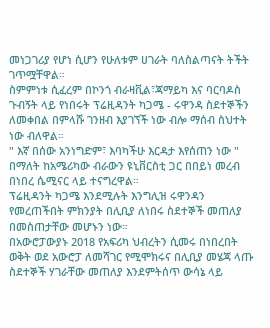መነጋገሪያ የሆነ ሲሆን የሁለቱም ሀገራት ባለስልጣናት ትችት ገጥሟቸዋል።
ስምምነቱ ሲፈረም በኮንጎ ብራዛቪል፣ጃማይካ እና ባርባዶስ ጉብኝት ላይ የነበሩት ፕሬዚዳንት ካጋሜ - ሩዋንዳ ስደተኞችን ለመቀበል በምላሹ ገንዘብ እያገኘች ነው ብሎ ማሰብ ስህተት ነው ብለዋል።
" እኛ በሰው አንነግድም፣ እባካችሁ እርዳታ እየሰጠን ነው " በማለት ከአሜሪካው ብራውን ዩኒቨርስቲ ጋር በበይነ መረብ በነበረ ሴሚናር ላይ ተናግረዋል።
ፕሬዚዳንት ካጋሜ እንደሚሉት እንግሊዝ ሩዋንዳን የመረጠችበት ምክንያት በሊቢያ ለነበሩ ስደተኞች መጠለያ በመስጠታቸው መሆኑን ነው።
በአውሮፓውያኑ 2018 የአፍሪካ ህብረትን ሲመሩ በነበረበት ወቅት ወደ አውሮፓ ለመሻገር የሚሞክሩና በሊቢያ መሄጃ ላጡ ስደተኞች ሃገራቸው መጠለያ እንደምትሰጥ ውሳኔ ላይ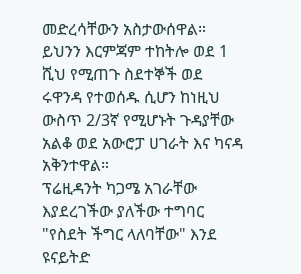መድረሳቸውን አስታውሰዋል።
ይህንን እርምጃም ተከትሎ ወደ 1 ሺህ የሚጠጉ ስደተኞች ወደ ሩዋንዳ የተወሰዱ ሲሆን ከነዚህ ውስጥ 2/3ኛ የሚሆኑት ጉዳያቸው አልቆ ወደ አውሮፓ ሀገራት እና ካናዳ አቅንተዋል።
ፕሬዚዳንት ካጋሜ አገራቸው እያደረገችው ያለችው ተግባር "የስደት ችግር ላለባቸው" እንደ ዩናይትድ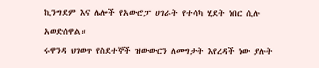ኪንግደም እና ሌሎች የአውሮፓ ሀገራት የተሳካ ሂደት ነበር ሲሉ አወድሰዋል።
ሩዋንዳ ህገወጥ የስደተኞች ዝውውርን ለመግታት እየረዳች ነው ያሉት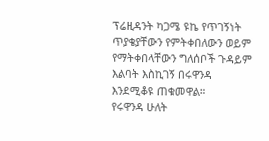ፕሬዚዳንት ካጋሜ ዩኬ የጥገኝነት ጥያቄያቸውን የምትቀበለውን ወይም የማትቀበላቸውን ግለሰቦች ጉዳይም እልባት እስኪገኝ በሩዋንዳ እንደሚቆዩ ጠቁመዋል።
የሩዋንዳ ሁለት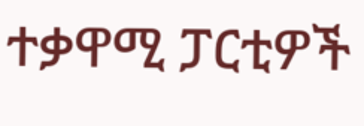ተቃዋሚ ፓርቲዎች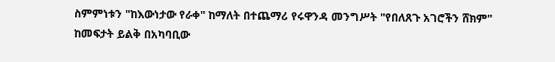ስምምነቱን "ከእውነታው የራቀ" ከማለት በተጨማሪ የሩዋንዳ መንግሥት "የበለጸጉ አገሮችን ሸክም" ከመፍታት ይልቅ በአካባቢው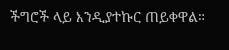ችግሮች ላይ እንዲያተኩር ጠይቀዋል።